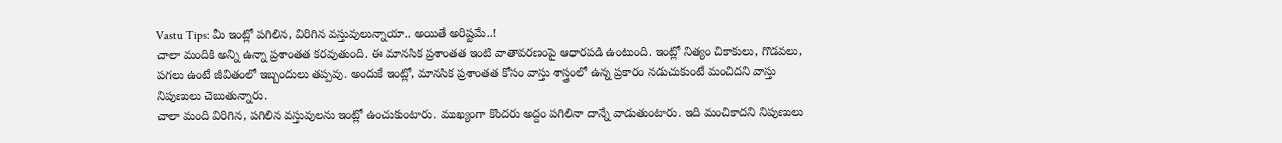Vastu Tips: మీ ఇంట్లో పగిలిన, విరిగిన వస్తువులున్నాయా.. అయితే అరిష్టమే..!
చాలా మందికి అన్ని ఉన్నా ప్రశాంతత కరవుతుంది. ఈ మానసిక ప్రశాంతత ఇంటి వాతావరణంపై ఆధారపడి ఉంటుంది. ఇంట్లో నిత్యం చికాకులు, గొడవలు, పగలు ఉంటే జీవితంలో ఇబ్బందులు తప్పవు. అందుకే ఇంట్లో, మానసిక ప్రశాంతత కోసం వాస్తు శాస్త్రంలో ఉన్న ప్రకారం నడుచుకుంటే మంచిదని వాస్తు నిపుణులు చెబుతున్నారు.
చాలా మంది విరిగిన, పగిలిన వస్తువులను ఇంట్లో ఉంచుకుంటారు. ముఖ్యంగా కొందరు అద్దం పగిలినా దాన్నే వాడుతుంటారు. ఇది మంచికాదని నిపుణులు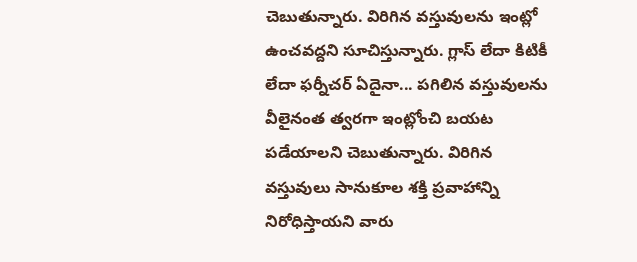చెబుతున్నారు. విరిగిన వస్తువులను ఇంట్లో ఉంచవద్దని సూచిస్తున్నారు. గ్లాస్ లేదా కిటికీ లేదా ఫర్నీచర్ ఏదైనా... పగిలిన వస్తువులను వీలైనంత త్వరగా ఇంట్లోంచి బయట పడేయాలని చెబుతున్నారు. విరిగిన వస్తువులు సానుకూల శక్తి ప్రవాహాన్ని నిరోధిస్తాయని వారు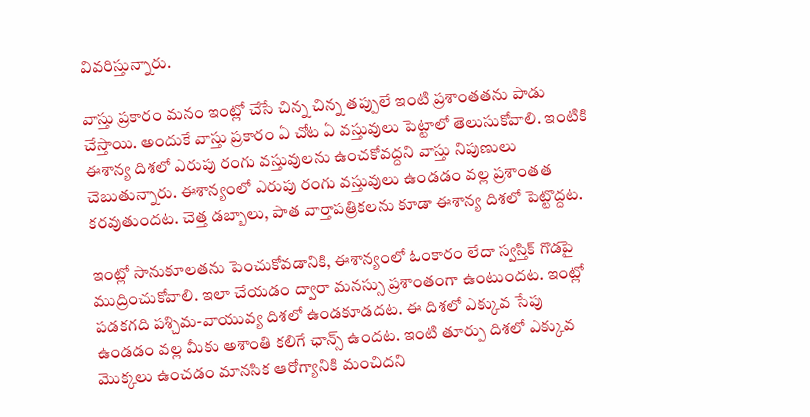వివరిస్తున్నారు.

వాస్తు ప్రకారం మనం ఇంట్లో చేసే చిన్న చిన్న తప్పులే ఇంటి ప్రశాంతతను పాడు చేస్తాయి. అందుకే వాస్తు ప్రకారం ఏ చోట ఏ వస్తువులు పెట్టాలో తెలుసుకోవాలి. ఇంటికి ఈశాన్య దిశలో ఎరుపు రంగు వస్తువులను ఉంచకోవద్దని వాస్తు నిపుణులు చెబుతున్నారు. ఈశాన్యంలో ఎరుపు రంగు వస్తువులు ఉండడం వల్ల ప్రశాంతత కరవుతుందట. చెత్త డబ్బాలు, పాత వార్తాపత్రికలను కూడా ఈశాన్య దిశలో పెట్టొద్దట.

ఇంట్లో సానుకూలతను పెంచుకోవడానికి, ఈశాన్యంలో ఓంకారం లేదా స్వస్తిక్ గొడపై ముద్రించుకోవాలి. ఇలా చేయడం ద్వారా మనస్సు ప్రశాంతంగా ఉంటుందట. ఇంట్లో పడకగది పశ్చిమ-వాయువ్య దిశలో ఉండకూడదట. ఈ దిశలో ఎక్కువ సేపు ఉండడం వల్ల మీకు అశాంతి కలిగే ఛాన్స్ ఉందట. ఇంటి తూర్పు దిశలో ఎక్కువ మొక్కలు ఉంచడం మానసిక ఆరోగ్యానికి మంచిదని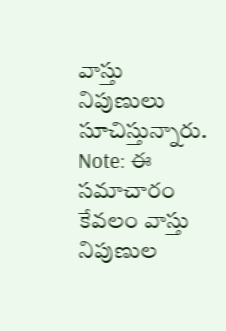వాస్తు నిపుణులు సూచిస్తున్నారు.
Note: ఈ సమాచారం కేవలం వాస్తు నిపుణుల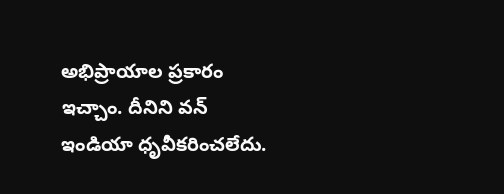అభిప్రాయాల ప్రకారం ఇచ్చాం. దీనిని వన్ ఇండియా ధృవీకరించలేదు.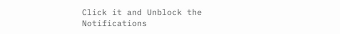Click it and Unblock the Notifications